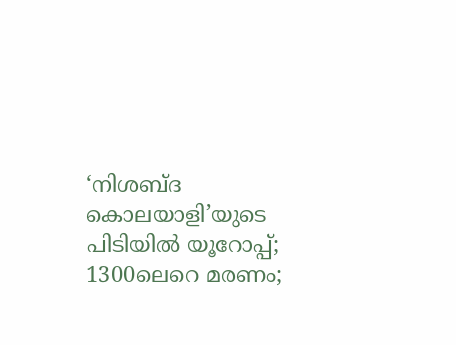‘നിശബ്ദ കൊലയാളി’യുടെ പിടിയിൽ യൂറോപ്പ്; 1300ലെറെ മരണം;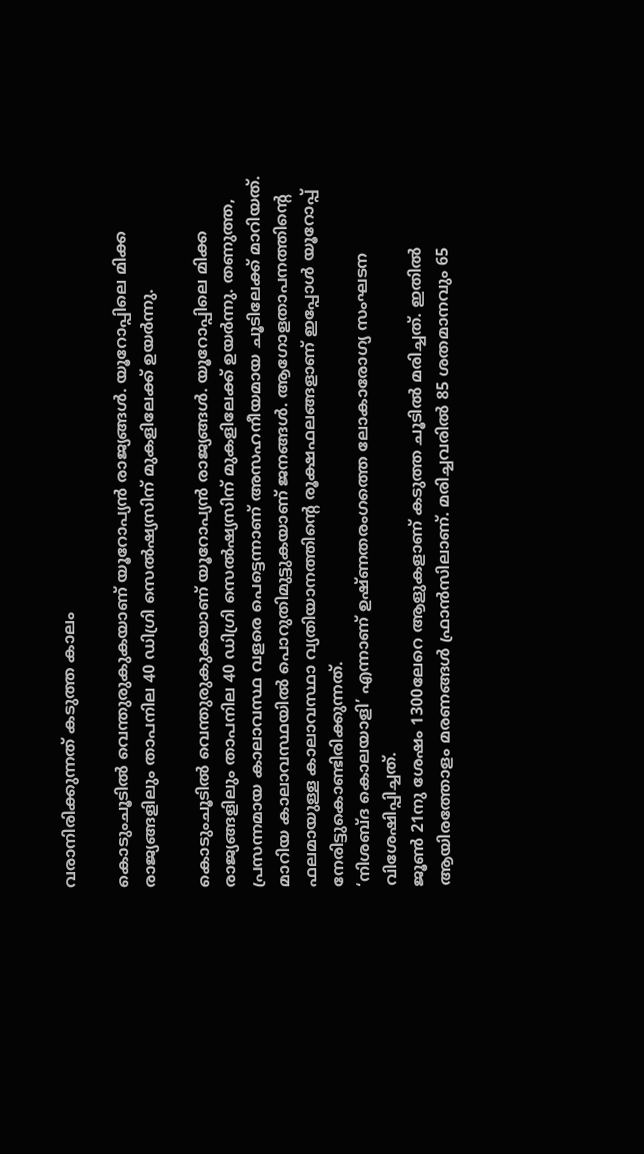വരാനിരിക്കുന്നത് കടുത്ത കാലം

കൊടുംചൂടിൽ വെന്തുരുകുകയാണ് യൂറോപ്യൻ രാജ്യങ്ങൾ. യൂറോപ്പിലെ മിക്ക രാജ്യങ്ങളിലും താപനില 40 ഡിഗ്രി സെൽഷ്യസിന് മുകളിലേക്ക് ഉയർന്നു.

കൊടുംചൂടിൽ വെന്തുരുകുകയാണ് യൂറോപ്യൻ രാജ്യങ്ങൾ. യൂറോപ്പിലെ മിക്ക രാജ്യങ്ങളിലും താപനില 40 ഡിഗ്രി സെൽഷ്യസിന് മുകളിലേക്ക് ഉയർന്നു. തണുത്ത, പ്രസന്നമായ കാലാവസ്ഥ വളരെ പെട്ടെന്നാണ് അസഹനീയമായ ചൂടിലേക്ക് മാറിയത്. മാറിയ കാലാവസ്ഥയിൽ പൊറുതിമുട്ടുകയാണ് ജനങ്ങൾ. ആഗോളതാപനത്തിന്റെ ഫലമായുള്ള കാലാവസ്ഥാ വ്യതിയാനത്തിന്റെ രൂക്ഷഫലങ്ങളാണ് ഇപ്പോൾ യൂറോപ്പ് നേരിട്ടുകൊണ്ടിരിക്കുന്നത്.
‘നിശബ്ദ കൊലയാളി’ എന്നാണ് ഉഷ്ണതരംഗത്തെ ലോകാരോഗ്യ സംഘടന വിശേഷിപ്പിച്ചത്.
ജൂൺ 21നു ശേഷം 1300ലേറെ ആളുകളാണ് കടുത്ത ചൂടിൽ മരിച്ചത്. ഇതിൽ ആയിരത്തോളം മരണങ്ങൾ ഫ്രാൻസിലാണ്. മരിച്ചവരിൽ 85 ശതമാനവും 65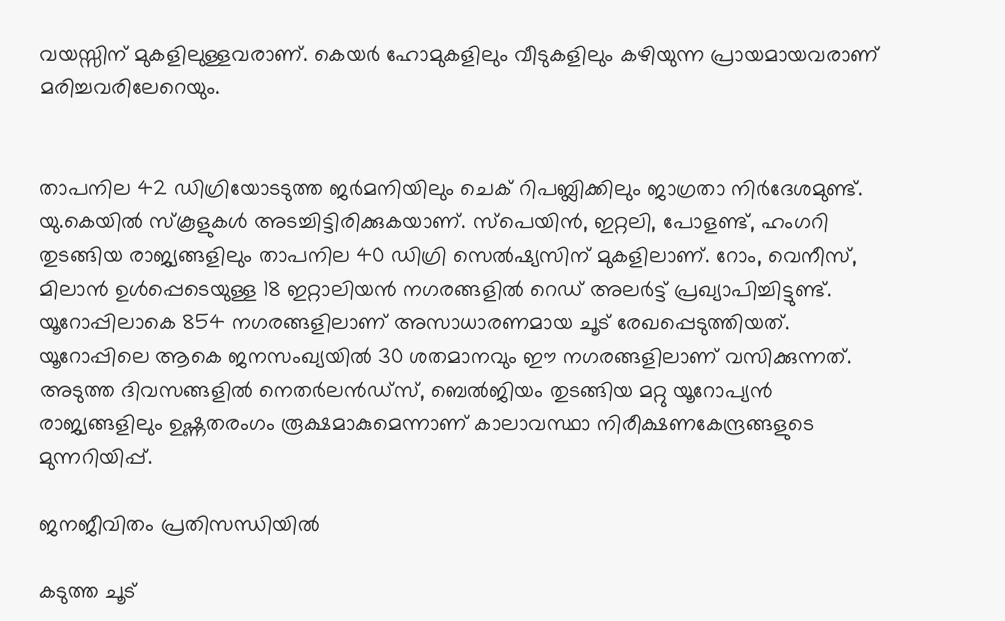വയസ്സിന് മുകളിലുള്ളവരാണ്. കെയർ ഹോമുകളിലും വീടുകളിലും കഴിയുന്ന പ്രായമായവരാണ് മരിച്ചവരിലേറെയും.


താപനില 42 ഡിഗ്രിയോടടുത്ത ജർമനിയിലും ചെക് റിപബ്ലിക്കിലും ജാഗ്രതാ നിർദേശമുണ്ട്. യു.കെയിൽ സ്‌കൂളുകൾ അടച്ചിട്ടിരിക്കുകയാണ്. സ്പെയിൻ, ഇറ്റലി, പോളണ്ട്, ഹംഗറി തുടങ്ങിയ രാജ്യങ്ങളിലും താപനില 40 ഡിഗ്രി സെൽഷ്യസിന് മുകളിലാണ്. റോം, വെനീസ്, മിലാൻ ഉൾപ്പെടെയുള്ള 18 ഇറ്റാലിയൻ നഗരങ്ങളിൽ റെഡ് അലർട്ട് പ്രഖ്യാപിച്ചിട്ടുണ്ട്. യൂറോപ്പിലാകെ 854 നഗരങ്ങളിലാണ് അസാധാരണമായ ചൂട് രേഖപ്പെടുത്തിയത്. യൂറോപ്പിലെ ആകെ ജനസംഖ്യയിൽ 30 ശതമാനവും ഈ നഗരങ്ങളിലാണ് വസിക്കുന്നത്. അടുത്ത ദിവസങ്ങളിൽ നെതർലൻഡ്സ്, ബെൽജിയം തുടങ്ങിയ മറ്റു യൂറോപ്യൻ രാജ്യങ്ങളിലും ഉഷ്ണതരംഗം രൂക്ഷമാകുമെന്നാണ് കാലാവസ്ഥാ നിരീക്ഷണകേന്ദ്രങ്ങളുടെ മുന്നറിയിപ്പ്.

ജനജീവിതം പ്രതിസന്ധിയിൽ

കടുത്ത ചൂട്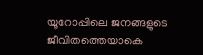യൂറോപ്പിലെ ജനങ്ങളുടെ ജീവിതത്തെയാകെ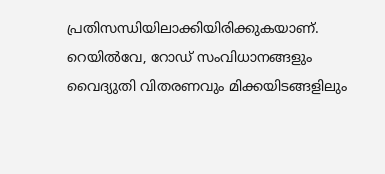പ്രതിസന്ധിയിലാക്കിയിരിക്കുകയാണ്. റെയിൽവേ, റോഡ് സംവിധാനങ്ങളും വൈദ്യുതി വിതരണവും മിക്കയിടങ്ങളിലും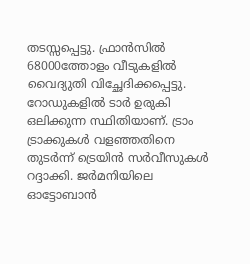തടസ്സപ്പെട്ടു. ഫ്രാൻസിൽ 68000ത്തോളം വീടുകളിൽ വൈദ്യുതി വിച്ഛേദിക്കപ്പെട്ടു. റോഡുകളിൽ ടാർ ഉരുകി ഒലിക്കുന്ന സ്ഥിതിയാണ്. ട്രാം ട്രാക്കുകൾ വളഞ്ഞതിനെ തുടർന്ന് ട്രെയിൻ സർവീസുകൾ റദ്ദാക്കി. ജർമനിയിലെ ഓട്ടോബാൻ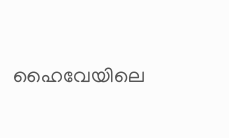ഹൈവേയിലെ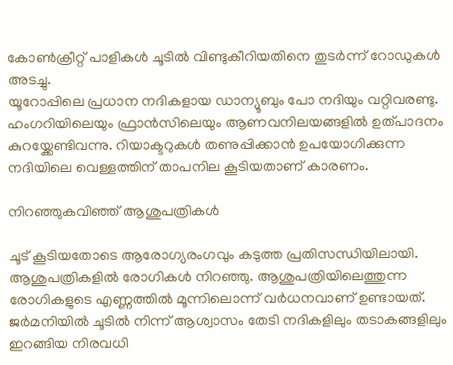കോൺക്രീറ്റ് പാളികൾ ചൂടിൽ വിണ്ടുകീറിയതിനെ തുടർന്ന് റോഡുകൾ അടച്ചു.
യൂറോപ്പിലെ പ്രധാന നദികളായ ഡാന്യൂബും പോ നദിയും വറ്റിവരണ്ടു. ഹംഗറിയിലെയും ഫ്രാൻസിലെയും ആണവനിലയങ്ങളിൽ ഉത്പാദനം കുറയ്ക്കേണ്ടിവന്നു. റിയാക്ടറുകൾ തണുപ്പിക്കാൻ ഉപയോഗിക്കുന്ന നദിയിലെ വെള്ളത്തിന് താപനില കൂടിയതാണ് കാരണം.

നിറഞ്ഞുകവിഞ്ഞ് ആശുപത്രികൾ

ചൂട് കൂടിയതോടെ ആരോഗ്യരംഗവും കടുത്ത പ്രതിസന്ധിയിലായി. ആശുപത്രികളിൽ രോഗികൾ നിറഞ്ഞു. ആശുപത്രിയിലെത്തുന്ന രോഗികളുടെ എണ്ണത്തിൽ മൂന്നിലൊന്ന് വർധനവാണ് ഉണ്ടായത്.
ജർമനിയിൽ ചൂടിൽ നിന്ന് ആശ്വാസം തേടി നദികളിലും തടാകങ്ങളിലും ഇറങ്ങിയ നിരവധി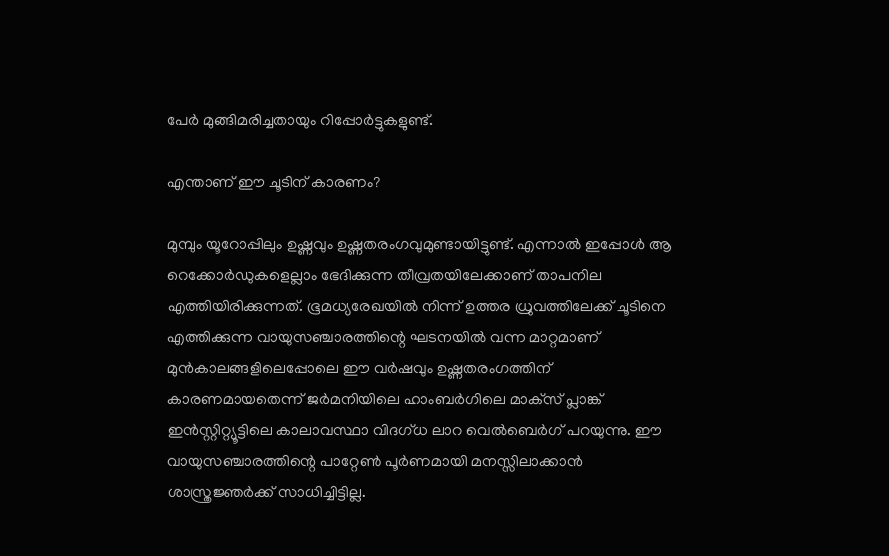പേർ മുങ്ങിമരിച്ചതായും റിപ്പോർട്ടുകളുണ്ട്.

എന്താണ് ഈ ചൂടിന് കാരണം?

മുമ്പും യൂറോപ്പിലും ഉഷ്ണവും ഉഷ്ണതരംഗവുമുണ്ടായിട്ടുണ്ട്. എന്നാൽ ഇപ്പോൾ ആ റെക്കോർഡുകളെല്ലാം ഭേദിക്കുന്ന തീവ്രതയിലേക്കാണ് താപനില എത്തിയിരിക്കുന്നത്. ഭൂമധ്യരേഖയിൽ നിന്ന് ഉത്തര ധ്രുവത്തിലേക്ക് ചൂടിനെ എത്തിക്കുന്ന വായുസഞ്ചാരത്തിന്റെ ഘടനയിൽ വന്ന മാറ്റമാണ് മുൻകാലങ്ങളിലെപ്പോലെ ഈ വർഷവും ഉഷ്ണതരംഗത്തിന് കാരണമായതെന്ന് ജർമനിയിലെ ഹാംബർഗിലെ മാക്‌സ് പ്ലാങ്ക് ഇൻസ്റ്റിറ്റ്യൂട്ടിലെ കാലാവസ്ഥാ വിദഗ്ധ ലാറ വെൽബെർഗ് പറയുന്നു. ഈ വായുസഞ്ചാരത്തിന്റെ പാറ്റേൺ പൂർണമായി മനസ്സിലാക്കാൻ ശാസ്ത്രജ്ഞർക്ക് സാധിച്ചിട്ടില്ല.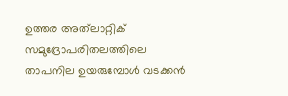ഉത്തര അത്‌ലാറ്റിക് സമുദ്രോപരിതലത്തിലെ താപനില ഉയരുമ്പോൾ വടക്കൻ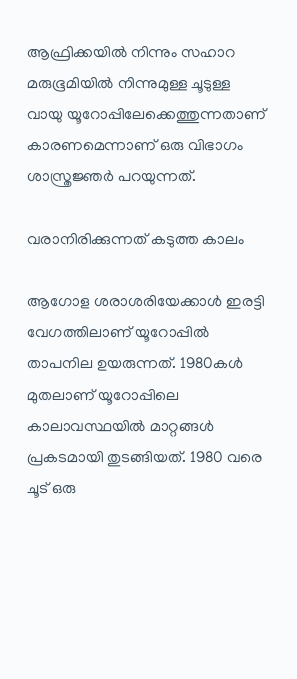ആഫ്രിക്കയിൽ നിന്നും സഹാറ മരുഭൂമിയിൽ നിന്നുമുള്ള ചൂടുള്ള വായു യൂറോപ്പിലേക്കെത്തുന്നതാണ് കാരണമെന്നാണ് ഒരു വിഭാഗം ശാസ്ത്രജ്ഞർ പറയുന്നത്.

വരാനിരിക്കുന്നത് കടുത്ത കാലം

ആഗോള ശരാശരിയേക്കാൾ ഇരട്ടി വേഗത്തിലാണ് യൂറോപ്പിൽ താപനില ഉയരുന്നത്. 1980കൾ മുതലാണ് യൂറോപ്പിലെ കാലാവസ്ഥയിൽ മാറ്റങ്ങൾ പ്രകടമായി തുടങ്ങിയത്. 1980 വരെ ചൂട് ഒരു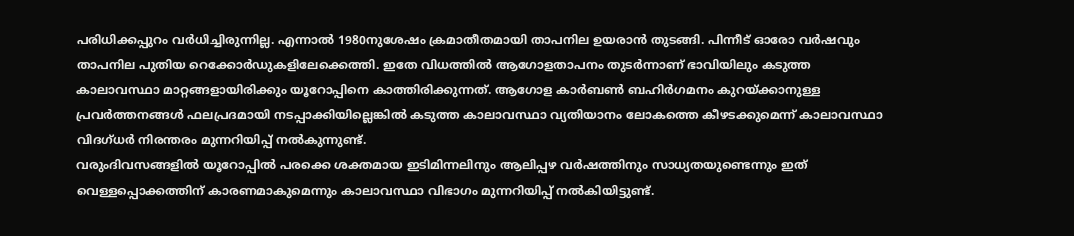പരിധിക്കപ്പുറം വർധിച്ചിരുന്നില്ല. എന്നാൽ 1980നുശേഷം ക്രമാതീതമായി താപനില ഉയരാൻ തുടങ്ങി. പിന്നീട് ഓരോ വർഷവും താപനില പുതിയ റെക്കോർഡുകളിലേക്കെത്തി. ഇതേ വിധത്തിൽ ആഗോളതാപനം തുടർന്നാണ് ഭാവിയിലും കടുത്ത കാലാവസ്ഥാ മാറ്റങ്ങളായിരിക്കും യൂറോപ്പിനെ കാത്തിരിക്കുന്നത്. ആഗോള കാർബൺ ബഹിർഗമനം കുറയ്ക്കാനുള്ള പ്രവർത്തനങ്ങൾ ഫലപ്രദമായി നടപ്പാക്കിയില്ലെങ്കിൽ കടുത്ത കാലാവസ്ഥാ വ്യതിയാനം ലോകത്തെ കീഴടക്കുമെന്ന് കാലാവസ്ഥാ വിദഗ്ധർ നിരന്തരം മുന്നറിയിപ്പ് നൽകുന്നുണ്ട്.
വരുംദിവസങ്ങളിൽ യൂറോപ്പിൽ പരക്കെ ശക്തമായ ഇടിമിന്നലിനും ആലിപ്പഴ വർഷത്തിനും സാധ്യതയുണ്ടെന്നും ഇത് വെള്ളപ്പൊക്കത്തിന് കാരണമാകുമെന്നും കാലാവസ്ഥാ വിഭാഗം മുന്നറിയിപ്പ് നൽകിയിട്ടുണ്ട്.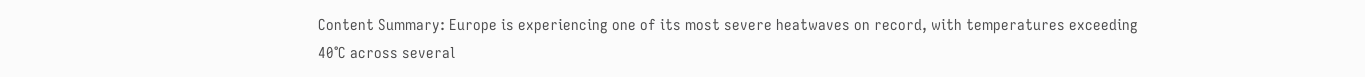Content Summary: Europe is experiencing one of its most severe heatwaves on record, with temperatures exceeding 40°C across several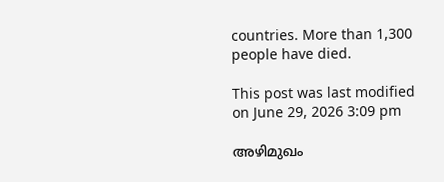countries. More than 1,300 people have died.

This post was last modified on June 29, 2026 3:09 pm

അഴിമുഖം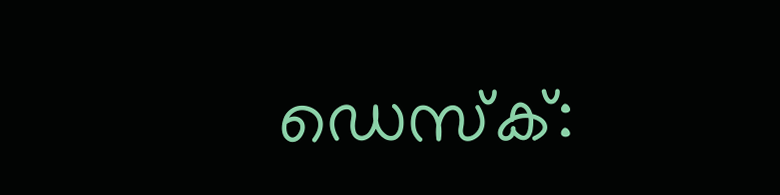ഡെസ്‌ക്: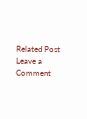Related Post
Leave a Comment